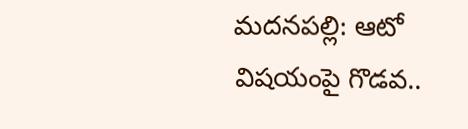మదనపల్లి: ఆటో విషయంపై గొడవ..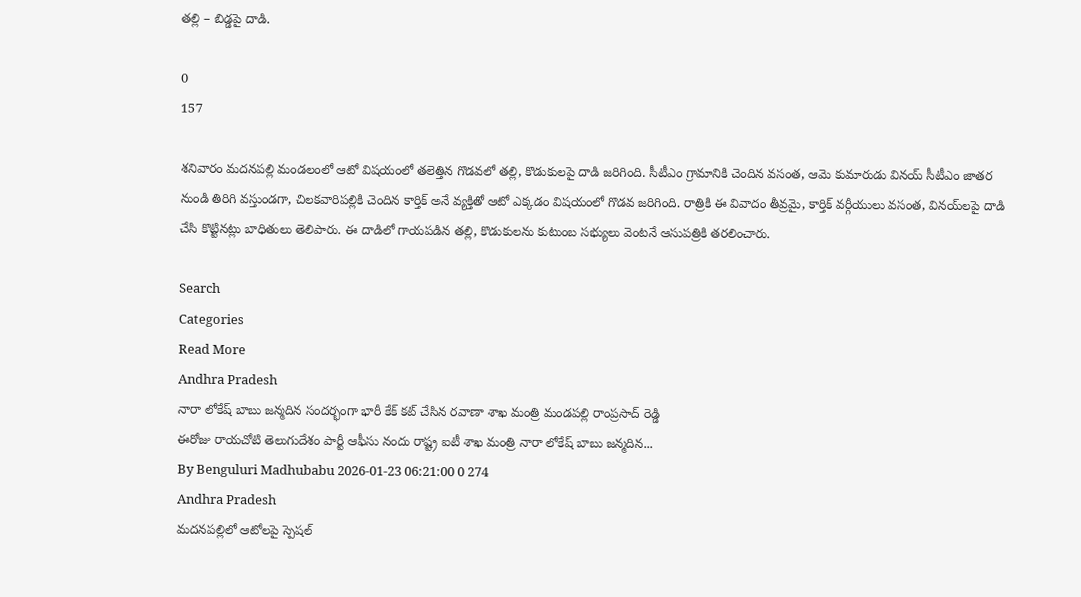తల్లి – బిడ్డపై దాడి.

0
157

శనివారం మదనపల్లి మండలంలో ఆటో విషయంలో తలెత్తిన గొడవలో తల్లి, కొడుకులపై దాడి జరిగింది. సీటీఎం గ్రామానికి చెందిన వసంత, ఆమె కుమారుడు వినయ్ సీటీఎం జాతర నుండి తిరిగి వస్తుండగా, చిలకవారిపల్లికి చెందిన కార్తిక్ అనే వ్యక్తితో ఆటో ఎక్కడం విషయంలో గొడవ జరిగింది. రాత్రికి ఈ వివాదం తీవ్రమై, కార్తిక్ వర్గీయులు వసంత, వినయ్‌లపై దాడి చేసి కొట్టినట్లు బాధితులు తెలిపారు. ఈ దాడిలో గాయపడిన తల్లి, కొడుకులను కుటుంబ సభ్యులు వెంటనే ఆసుపత్రికి తరలించారు.

Search
Categories
Read More
Andhra Pradesh
నారా లోకేష్ బాబు జన్మదిన సందర్భంగా భారీ కేక్ కట్ చేసిన రవాణా శాఖ మంత్రి మండపల్లి రాంప్రసాద్ రెడ్డి
ఈరోజు రాయచోటి తెలుగుదేశం పార్టీ ఆఫీసు నందు రాష్ట్ర ఐటీ శాఖ మంత్రి నారా లోకేష్ బాబు జన్మదిన...
By Benguluri Madhubabu 2026-01-23 06:21:00 0 274
Andhra Pradesh
మదనపల్లిలో ఆటోలపై స్పెషల్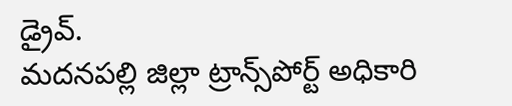డ్రైవ్.
మదనపల్లి జిల్లా ట్రాన్స్‌పోర్ట్ అధికారి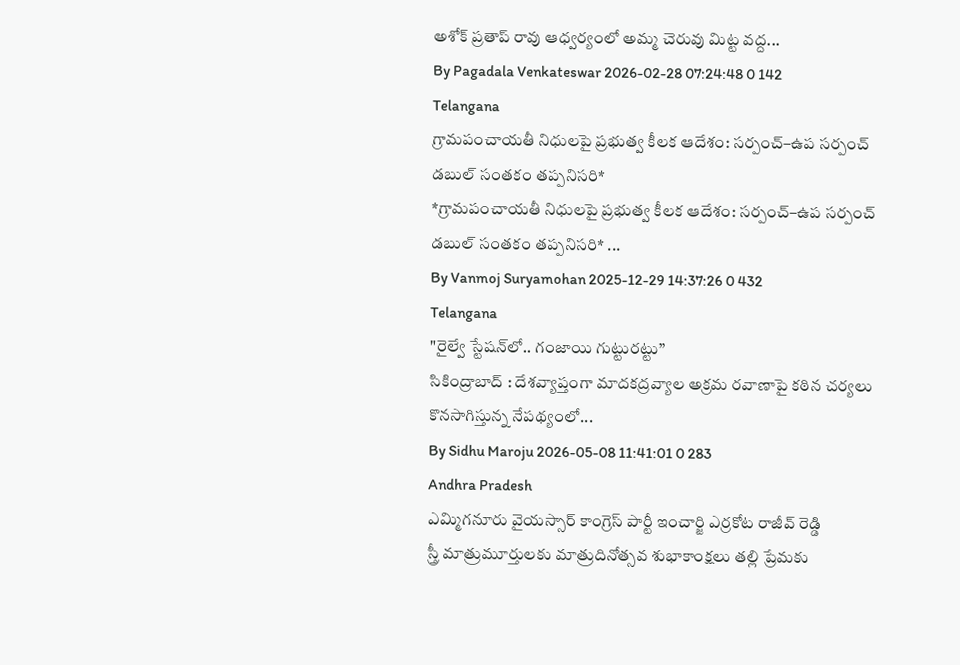అశోక్ ప్రతాప్ రావు ఆధ్వర్యంలో అమ్మ చెరువు మిట్ట వద్ద...
By Pagadala Venkateswar 2026-02-28 07:24:48 0 142
Telangana
గ్రామపంచాయతీ నిధులపై ప్రభుత్వ కీలక ఆదేశం: సర్పంచ్–ఉప సర్పంచ్ డబుల్ సంతకం తప్పనిసరి*
*గ్రామపంచాయతీ నిధులపై ప్రభుత్వ కీలక ఆదేశం: సర్పంచ్–ఉప సర్పంచ్ డబుల్ సంతకం తప్పనిసరి* ...
By Vanmoj Suryamohan 2025-12-29 14:37:26 0 432
Telangana
"రైల్వే స్టేషన్‌లో.. గంజాయి గుట్టురట్టు”
సికింద్రాబాద్ : దేశవ్యాప్తంగా మాదకద్రవ్యాల అక్రమ రవాణాపై కఠిన చర్యలు కొనసాగిస్తున్న నేపథ్యంలో...
By Sidhu Maroju 2026-05-08 11:41:01 0 283
Andhra Pradesh
ఎమ్మిగనూరు వైయస్సార్ కాంగ్రెస్ పార్టీ ఇంచార్జి ఎర్రకోట రాజీవ్ రెడ్డి
స్త్రీ మాత్రుమూర్తులకు మాత్రుదినోత్సవ శుభాకాంక్షలు తల్లి ప్రేమకు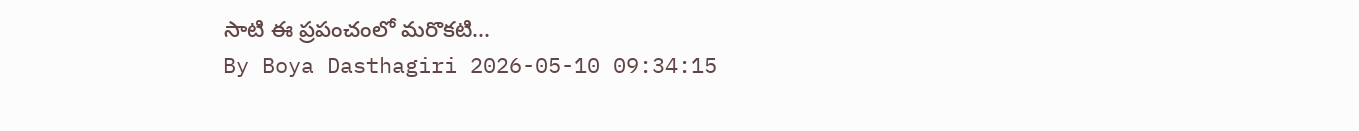సాటి ఈ ప్రపంచంలో మరొకటి...
By Boya Dasthagiri 2026-05-10 09:34:15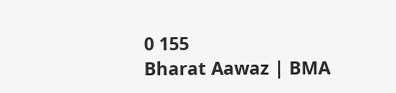0 155
Bharat Aawaz | BMA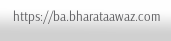https://ba.bharataawaz.com